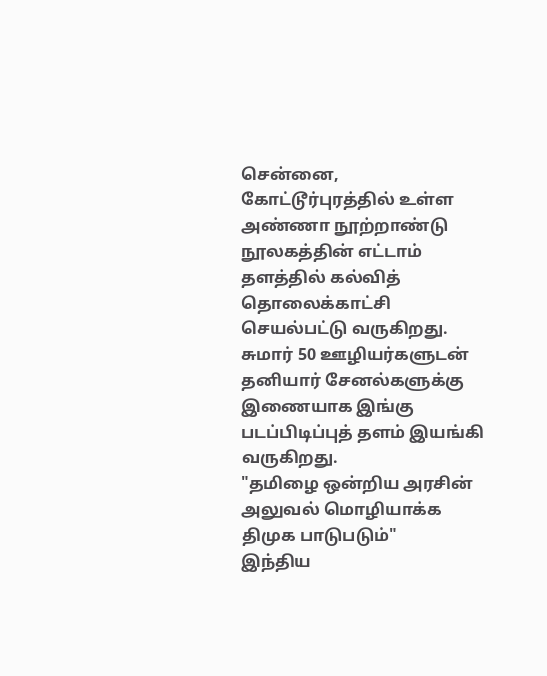சென்னை, கோட்டூர்புரத்தில் உள்ள அண்ணா நூற்றாண்டு நூலகத்தின் எட்டாம் தளத்தில் கல்வித் தொலைக்காட்சி செயல்பட்டு வருகிறது. சுமார் 50 ஊழியர்களுடன் தனியார் சேனல்களுக்கு இணையாக இங்கு படப்பிடிப்புத் தளம் இயங்கி வருகிறது.
"தமிழை ஒன்றிய அரசின் அலுவல் மொழியாக்க திமுக பாடுபடும்"
இந்திய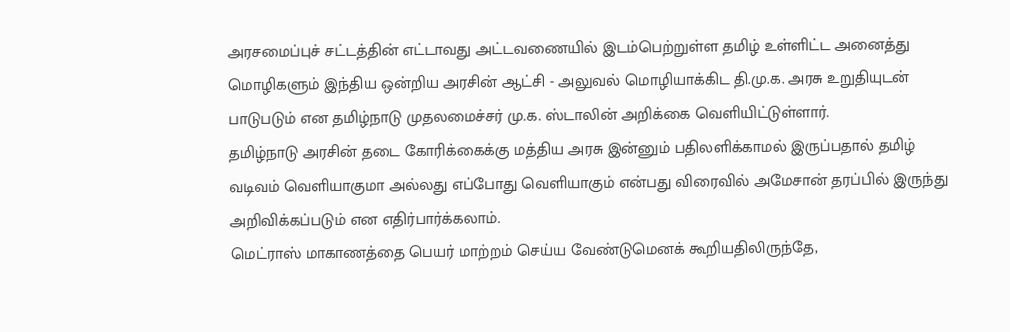அரசமைப்புச் சட்டத்தின் எட்டாவது அட்டவணையில் இடம்பெற்றுள்ள தமிழ் உள்ளிட்ட அனைத்து மொழிகளும் இந்திய ஒன்றிய அரசின் ஆட்சி - அலுவல் மொழியாக்கிட தி.மு.க. அரசு உறுதியுடன் பாடுபடும் என தமிழ்நாடு முதலமைச்சர் மு.க. ஸ்டாலின் அறிக்கை வெளியிட்டுள்ளார்.
தமிழ்நாடு அரசின் தடை கோரிக்கைக்கு மத்திய அரசு இன்னும் பதிலளிக்காமல் இருப்பதால் தமிழ் வடிவம் வெளியாகுமா அல்லது எப்போது வெளியாகும் என்பது விரைவில் அமேசான் தரப்பில் இருந்து அறிவிக்கப்படும் என எதிர்பார்க்கலாம்.
மெட்ராஸ் மாகாணத்தை பெயர் மாற்றம் செய்ய வேண்டுமெனக் கூறியதிலிருந்தே,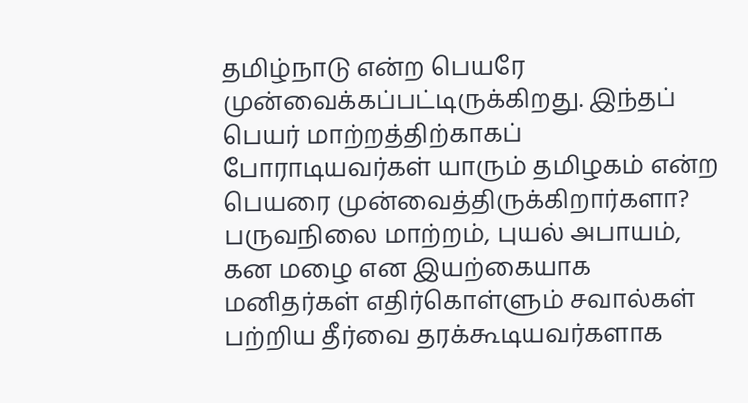தமிழ்நாடு என்ற பெயரே முன்வைக்கப்பட்டிருக்கிறது. இந்தப் பெயர் மாற்றத்திற்காகப் போராடியவர்கள் யாரும் தமிழகம் என்ற பெயரை முன்வைத்திருக்கிறார்களா?
பருவநிலை மாற்றம், புயல் அபாயம், கன மழை என இயற்கையாக மனிதர்கள் எதிர்கொள்ளும் சவால்கள் பற்றிய தீர்வை தரக்கூடியவர்களாக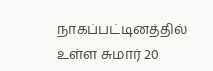நாகப்பட்டினத்தில் உள்ள சுமார் 20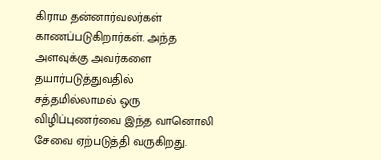கிராம தன்னார்வலர்கள் காணப்படுகிறார்கள். அந்த அளவுக்கு அவர்களை தயார்படுத்துவதில் சத்தமில்லாமல் ஒரு விழிப்புணர்வை இந்த வானொலி சேவை ஏற்படுத்தி வருகிறது.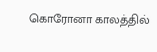கொரோனா காலத்தில்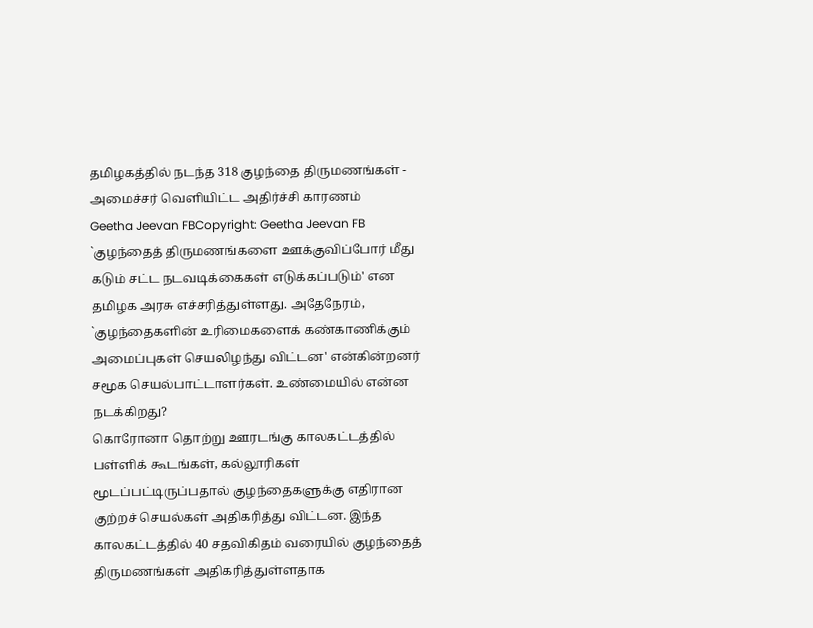தமிழகத்தில் நடந்த 318 குழந்தை திருமணங்கள் - அமைச்சர் வெளியிட்ட அதிர்ச்சி காரணம்
Geetha Jeevan FBCopyright: Geetha Jeevan FB
`குழந்தைத் திருமணங்களை ஊக்குவிப்போர் மீது கடும் சட்ட நடவடிக்கைகள் எடுக்கப்படும்' என தமிழக அரசு எச்சரித்துள்ளது. அதேநேரம், `குழந்தைகளின் உரிமைகளைக் கண்காணிக்கும் அமைப்புகள் செயலிழந்து விட்டன' என்கின்றனர் சமூக செயல்பாட்டாளர்கள். உண்மையில் என்ன நடக்கிறது?
கொரோனா தொற்று ஊரடங்கு காலகட்டத்தில் பள்ளிக் கூடங்கள், கல்லூரிகள் மூடப்பட்டிருப்பதால் குழந்தைகளுக்கு எதிரான குற்றச் செயல்கள் அதிகரித்து விட்டன. இந்த காலகட்டத்தில் 40 சதவிகிதம் வரையில் குழந்தைத் திருமணங்கள் அதிகரித்துள்ளதாக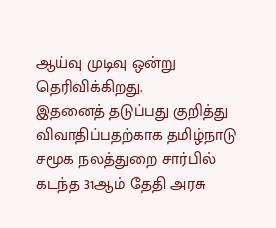ஆய்வு முடிவு ஒன்று தெரிவிக்கிறது.
இதனைத் தடுப்பது குறித்து விவாதிப்பதற்காக தமிழ்நாடு சமூக நலத்துறை சார்பில் கடந்த 31ஆம் தேதி அரசு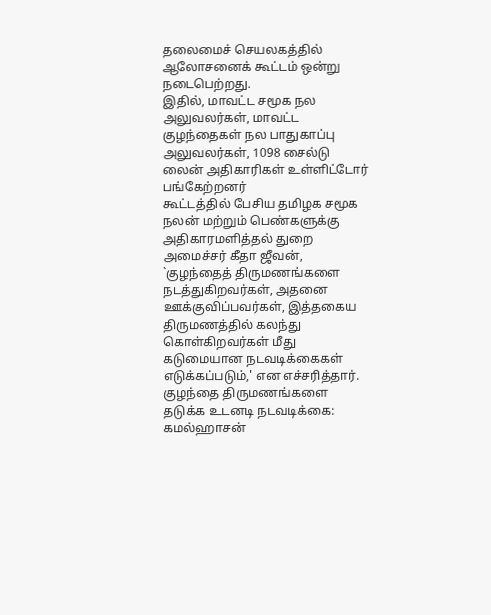தலைமைச் செயலகத்தில் ஆலோசனைக் கூட்டம் ஒன்று நடைபெற்றது.
இதில், மாவட்ட சமூக நல அலுவலர்கள், மாவட்ட குழந்தைகள் நல பாதுகாப்பு அலுவலர்கள், 1098 சைல்டு லைன் அதிகாரிகள் உள்ளிட்டோர் பங்கேற்றனர்
கூட்டத்தில் பேசிய தமிழக சமூக நலன் மற்றும் பெண்களுக்கு அதிகாரமளித்தல் துறை அமைச்சர் கீதா ஜீவன், `குழந்தைத் திருமணங்களை நடத்துகிறவர்கள், அதனை ஊக்குவிப்பவர்கள், இத்தகைய திருமணத்தில் கலந்து கொள்கிறவர்கள் மீது கடுமையான நடவடிக்கைகள் எடுக்கப்படும்,' என எச்சரித்தார்.
குழந்தை திருமணங்களை தடுக்க உடனடி நடவடிக்கை: கமல்ஹாசன்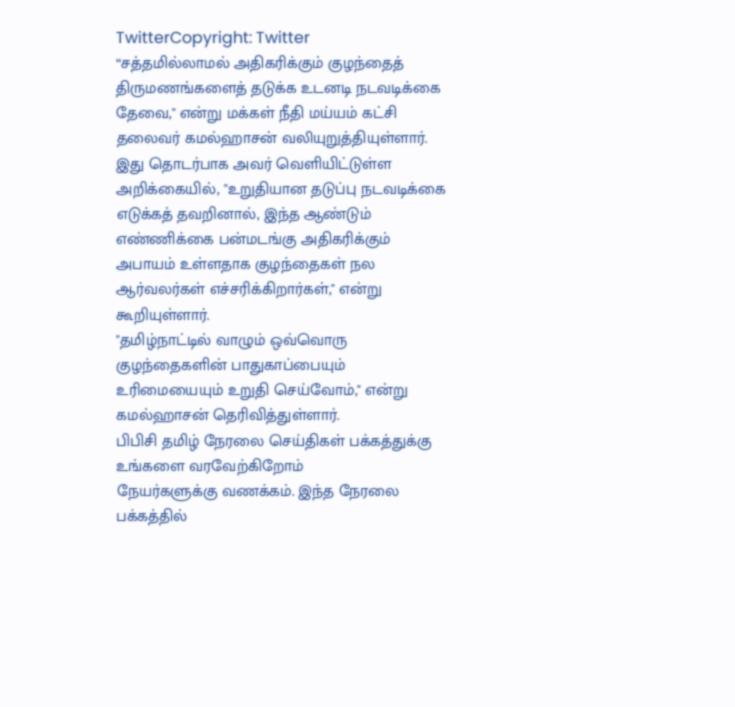TwitterCopyright: Twitter
“சத்தமில்லாமல் அதிகரிக்கும் குழந்தைத் திருமணங்களைத் தடுக்க உடனடி நடவடிக்கை தேவை," என்று மக்கள் நீதி மய்யம் கட்சி தலைவர் கமல்ஹாசன் வலியுறுத்தியுள்ளார்.
இது தொடர்பாக அவர் வெளியிட்டுள்ள அறிக்கையில், "உறுதியான தடுப்பு நடவடிக்கை எடுக்கத் தவறினால், இந்த ஆண்டும் எண்ணிக்கை பன்மடங்கு அதிகரிக்கும் அபாயம் உள்ளதாக குழந்தைகள் நல ஆர்வலர்கள் எச்சரிக்கிறார்கள்," என்று கூறியுள்ளார்.
"தமிழ்நாட்டில் வாழும் ஒவ்வொரு குழந்தைகளின் பாதுகாப்பையும் உரிமையையும் உறுதி செய்வோம்," என்று கமல்ஹாசன் தெரிவித்துள்ளார்.
பிபிசி தமிழ் நேரலை செய்திகள் பக்கத்துக்கு உங்களை வரவேற்கிறோம்
நேயர்களுக்கு வணக்கம். இந்த நேரலை பக்கத்தில்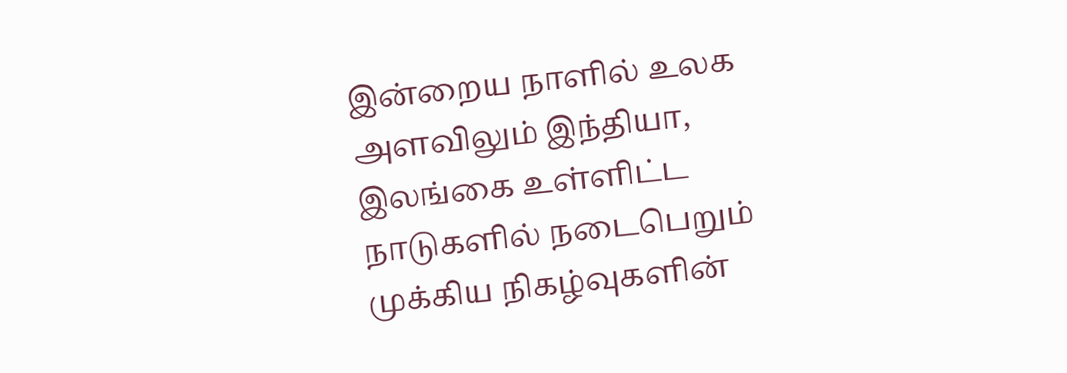இன்றைய நாளில் உலக அளவிலும் இந்தியா, இலங்கை உள்ளிட்ட நாடுகளில் நடைபெறும் முக்கிய நிகழ்வுகளின்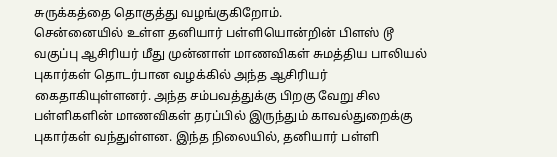சுருக்கத்தை தொகுத்து வழங்குகிறோம்.
சென்னையில் உள்ள தனியார் பள்ளியொன்றின் பிளஸ் டூ வகுப்பு ஆசிரியர் மீது முன்னாள் மாணவிகள் சுமத்திய பாலியல் புகார்கள் தொடர்பான வழக்கில் அந்த ஆசிரியர் கைதாகியுள்ளனர். அந்த சம்பவத்துக்கு பிறகு வேறு சில பள்ளிகளின் மாணவிகள் தரப்பில் இருந்தும் காவல்துறைக்கு புகார்கள் வந்துள்ளன. இந்த நிலையில், தனியார் பள்ளி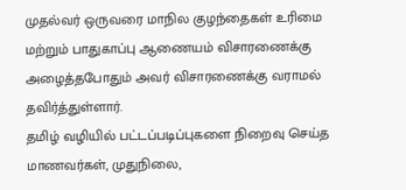முதல்வர் ஒருவரை மாநில குழந்தைகள் உரிமை மற்றும் பாதுகாப்பு ஆணையம் விசாரணைக்கு அழைத்தபோதும் அவர் விசாரணைக்கு வராமல் தவிர்த்துள்ளார்.
தமிழ் வழியில் பட்டப்படிப்புகளை நிறைவு செய்த மாணவர்கள், முதுநிலை,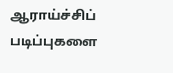ஆராய்ச்சிப் படிப்புகளை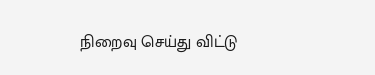நிறைவு செய்து விட்டு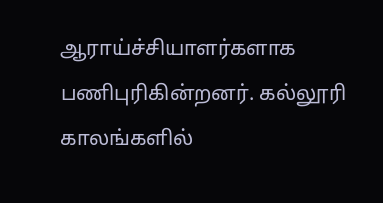ஆராய்ச்சியாளர்களாக பணிபுரிகின்றனர். கல்லூரி காலங்களில்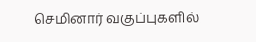செமினார் வகுப்புகளில்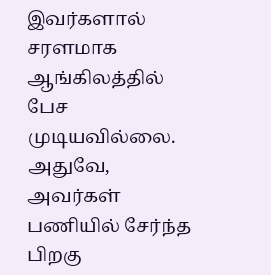இவர்களால் சரளமாக ஆங்கிலத்தில் பேச முடியவில்லை. அதுவே, அவர்கள் பணியில் சேர்ந்த பிறகு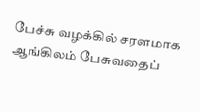பேச்சு வழக்கில் சரளமாக ஆங்கிலம் பேசுவதைப்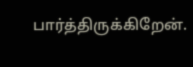பார்த்திருக்கிறேன்.